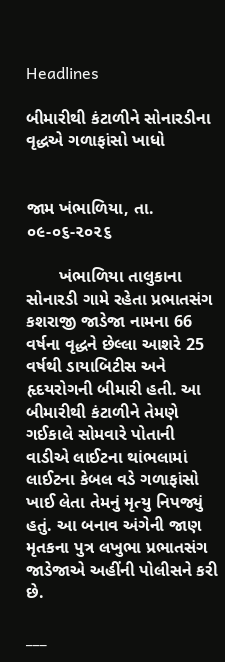Headlines

બીમારીથી કંટાળીને સોનારડીના વૃદ્ધએ ગળાફાંસો ખાધો


જામ ખંભાળિયા, તા. ૦૯-૦૬-૨૦૨૬

       ખંભાળિયા તાલુકાના સોનારડી ગામે રહેતા પ્રભાતસંગ કશરાજી જાડેજા નામના 66 વર્ષના વૃદ્ધને છેલ્લા આશરે 25 વર્ષથી ડાયાબિટીસ અને હૃદયરોગની બીમારી હતી. આ બીમારીથી કંટાળીને તેમણે ગઈકાલે સોમવારે પોતાની વાડીએ લાઈટના થાંભલામાં લાઈટના કેબલ વડે ગળાફાંસો ખાઈ લેતા તેમનું મૃત્યુ નિપજ્યું હતું. આ બનાવ અંગેની જાણ મૃતકના પુત્ર લખુભા પ્રભાતસંગ જાડેજાએ અહીંની પોલીસને કરી છે.

___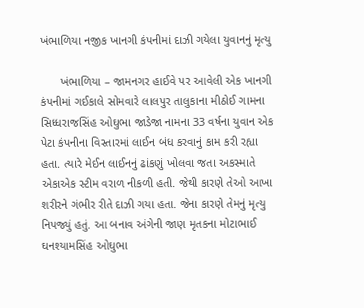ખંભાળિયા નજીક ખાનગી કંપનીમાં દાઝી ગયેલા યુવાનનું મૃત્યુ

      ખંભાળિયા – જામનગર હાઈવે પર આવેલી એક ખાનગી કંપનીમાં ગઈકાલે સોમવારે લાલપુર તાલુકાના મીઠોઈ ગામના સિધ્ધરાજસિંહ ઓઘુભા જાડેજા નામના 33 વર્ષના યુવાન એક પેટા કંપનીના વિસ્તારમાં લાઈન બંધ કરવાનું કામ કરી રહ્યા હતા. ત્યારે મેઈન લાઈનનું ઢાંકણું ખોલવા જતા અકસ્માતે એકાએક સ્ટીમ વરાળ નીકળી હતી. જેથી કારણે તેઓ આખા શરીરને ગંભીર રીતે દાઝી ગયા હતા. જેના કારણે તેમનું મૃત્યુ નિપજ્યું હતું. આ બનાવ અંગેની જાણ મૃતકના મોટાભાઈ ઘનશ્યામસિંહ ઓઘુભા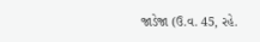જાડેજા (ઉ.વ. 45, રહે.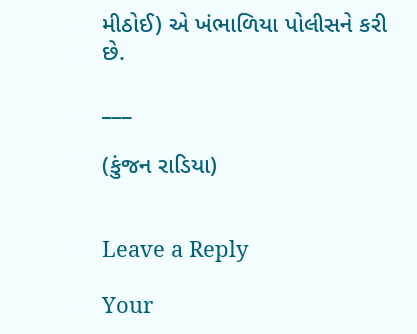મીઠોઈ) એ ખંભાળિયા પોલીસને કરી છે.

___

(કુંજન રાડિયા)


Leave a Reply

Your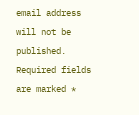email address will not be published. Required fields are marked *